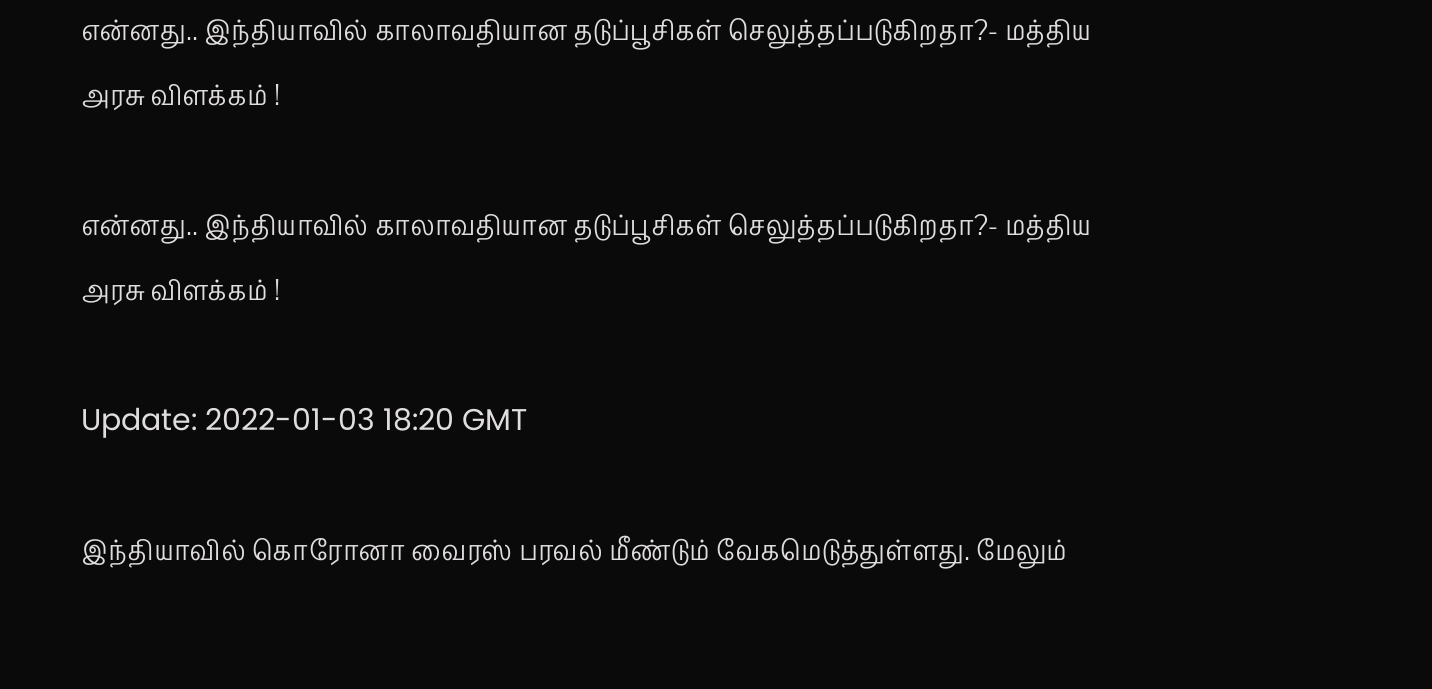என்னது.. இந்தியாவில் காலாவதியான தடுப்பூசிகள் செலுத்தப்படுகிறதா?- மத்திய அரசு விளக்கம் !

என்னது.. இந்தியாவில் காலாவதியான தடுப்பூசிகள் செலுத்தப்படுகிறதா?- மத்திய அரசு விளக்கம் !

Update: 2022-01-03 18:20 GMT

இந்தியாவில் கொரோனா வைரஸ் பரவல் மீண்டும் வேகமெடுத்துள்ளது. மேலும்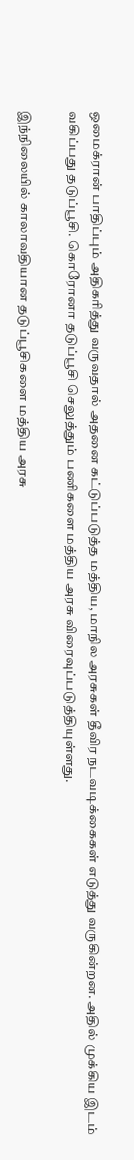ஒமைக்ரான் பாதிப்பும் அதிகரித்து வருவதால் அதனை கட்டுப்படுத்த மத்திய, மாநில அரசுகள் தீவிர நடவடிக்கைகள் எடுத்து வருகின்றன. அதில் முக்கிய இடம் வகிப்பது தடுப்பூசி. கொரோனா தடுப்பூசி செலுத்தும் பணிகளை மத்திய அரசு விரைவுப்படுத்தியுள்ளது.

இந்நிலையில் காலாவதியான தடுப்பூசிகளை மத்திய அரசு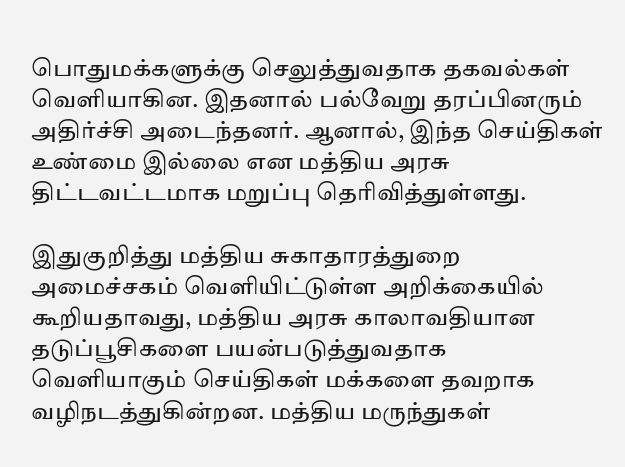பொதுமக்களுக்கு செலுத்துவதாக தகவல்கள் வெளியாகின. இதனால் பல்வேறு தரப்பினரும் அதிர்ச்சி அடைந்தனர். ஆனால், இந்த செய்திகள் உண்மை இல்லை என மத்திய அரசு திட்டவட்டமாக மறுப்பு தெரிவித்துள்ளது.

இதுகுறித்து மத்திய சுகாதாரத்துறை அமைச்சகம் வெளியிட்டுள்ள அறிக்கையில் கூறியதாவது, மத்திய அரசு காலாவதியான தடுப்பூசிகளை பயன்படுத்துவதாக வெளியாகும் செய்திகள் மக்களை தவறாக வழிநடத்துகின்றன. மத்திய மருந்துகள்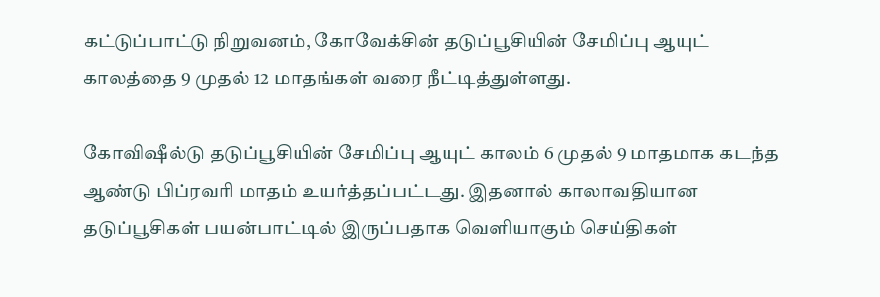கட்டுப்பாட்டு நிறுவனம், கோவேக்சின் தடுப்பூசியின் சேமிப்பு ஆயுட் காலத்தை 9 முதல் 12 மாதங்கள் வரை நீட்டித்துள்ளது.

கோவிஷீல்டு தடுப்பூசியின் சேமிப்பு ஆயுட் காலம் 6 முதல் 9 மாதமாக கடந்த ஆண்டு பிப்ரவரி மாதம் உயர்த்தப்பட்டது. இதனால் காலாவதியான தடுப்பூசிகள் பயன்பாட்டில் இருப்பதாக வெளியாகும் செய்திகள்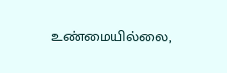உண்மையில்லை,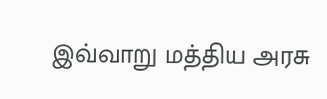இவ்வாறு மத்திய அரசு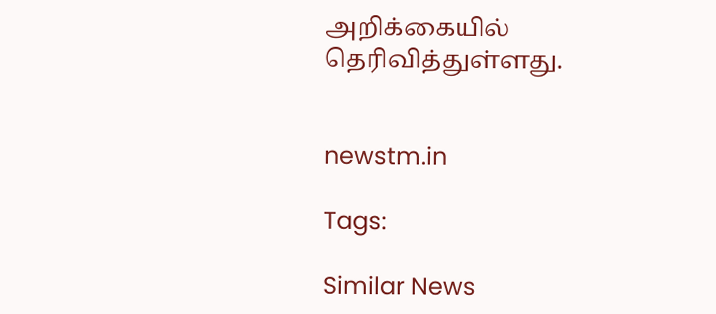அறிக்கையில் தெரிவித்துள்ளது.


newstm.in

Tags:

Similar News